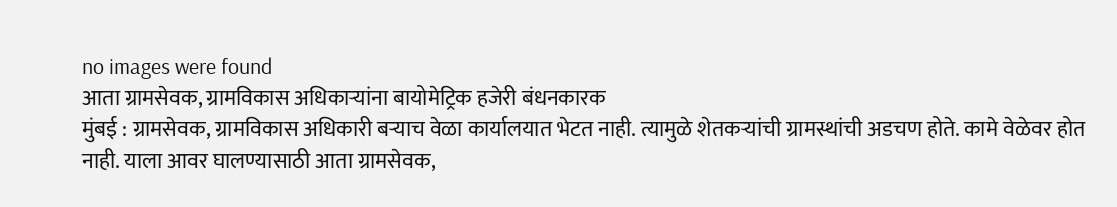no images were found
आता ग्रामसेवक, ग्रामविकास अधिकाऱ्यांना बायोमेट्रिक हजेरी बंधनकारक
मुंबई : ग्रामसेवक, ग्रामविकास अधिकारी बऱ्याच वेळा कार्यालयात भेटत नाही. त्यामुळे शेतकऱ्यांची ग्रामस्थांची अडचण होते. कामे वेळेवर होत नाही. याला आवर घालण्यासाठी आता ग्रामसेवक,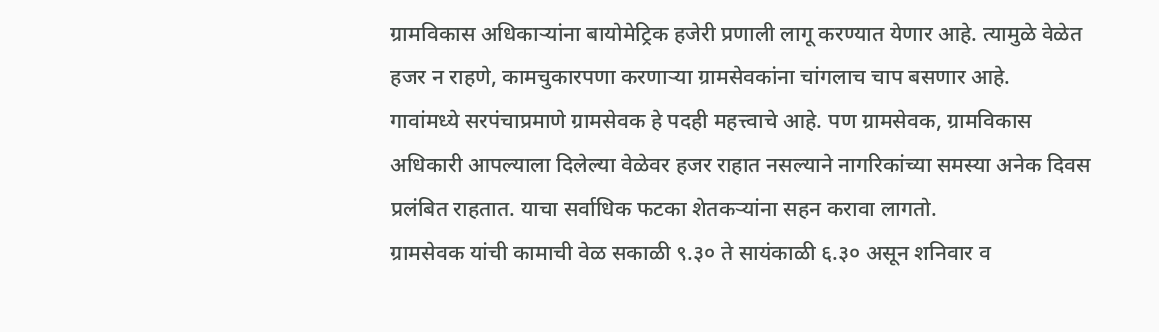ग्रामविकास अधिकाऱ्यांना बायोमेट्रिक हजेरी प्रणाली लागू करण्यात येणार आहे. त्यामुळे वेळेत हजर न राहणे, कामचुकारपणा करणाऱ्या ग्रामसेवकांना चांगलाच चाप बसणार आहे.
गावांमध्ये सरपंचाप्रमाणे ग्रामसेवक हे पदही महत्त्वाचे आहे. पण ग्रामसेवक, ग्रामविकास अधिकारी आपल्याला दिलेल्या वेळेवर हजर राहात नसल्याने नागरिकांच्या समस्या अनेक दिवस प्रलंबित राहतात. याचा सर्वाधिक फटका शेतकऱ्यांना सहन करावा लागतो.
ग्रामसेवक यांची कामाची वेळ सकाळी ९.३० ते सायंकाळी ६.३० असून शनिवार व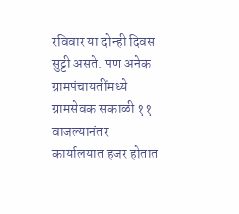रविवार या दोन्ही दिवस सुट्टी असते. पण अनेक ग्रामपंचायतींमध्ये ग्रामसेवक सकाळी ११ वाजल्यानंतर कार्यालयात हजर होतात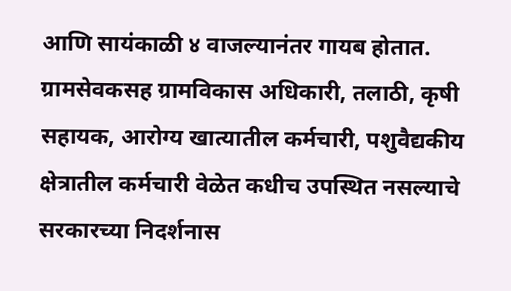आणि सायंकाळी ४ वाजल्यानंतर गायब होतात. ग्रामसेवकसह ग्रामविकास अधिकारी, तलाठी, कृषी सहायक, आरोग्य खात्यातील कर्मचारी, पशुवैद्यकीय क्षेत्रातील कर्मचारी वेळेत कधीच उपस्थित नसल्याचे सरकारच्या निदर्शनास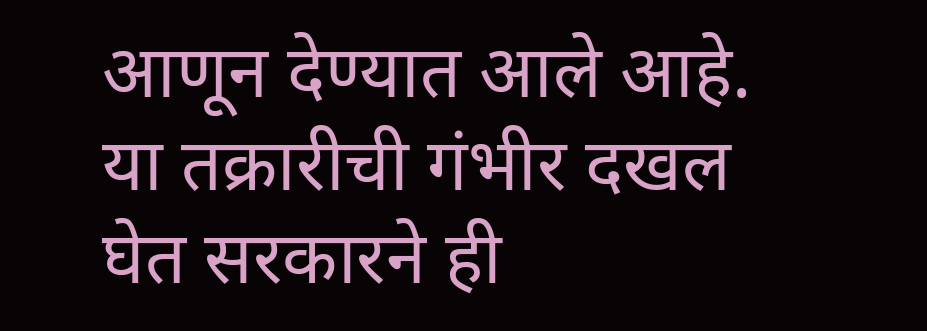आणून देण्यात आले आहे. या तक्रारीची गंभीर दखल घेत सरकारने ही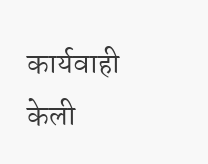कार्यवाही केली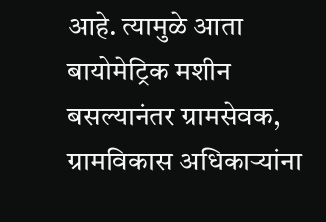आहे. त्यामुळे आता बायोमेट्रिक मशीन बसल्यानंतर ग्रामसेवक, ग्रामविकास अधिकाऱ्यांना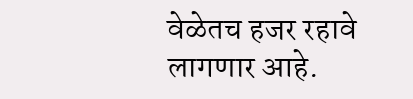वेळेतच हजर रहावे लागणार आहे.